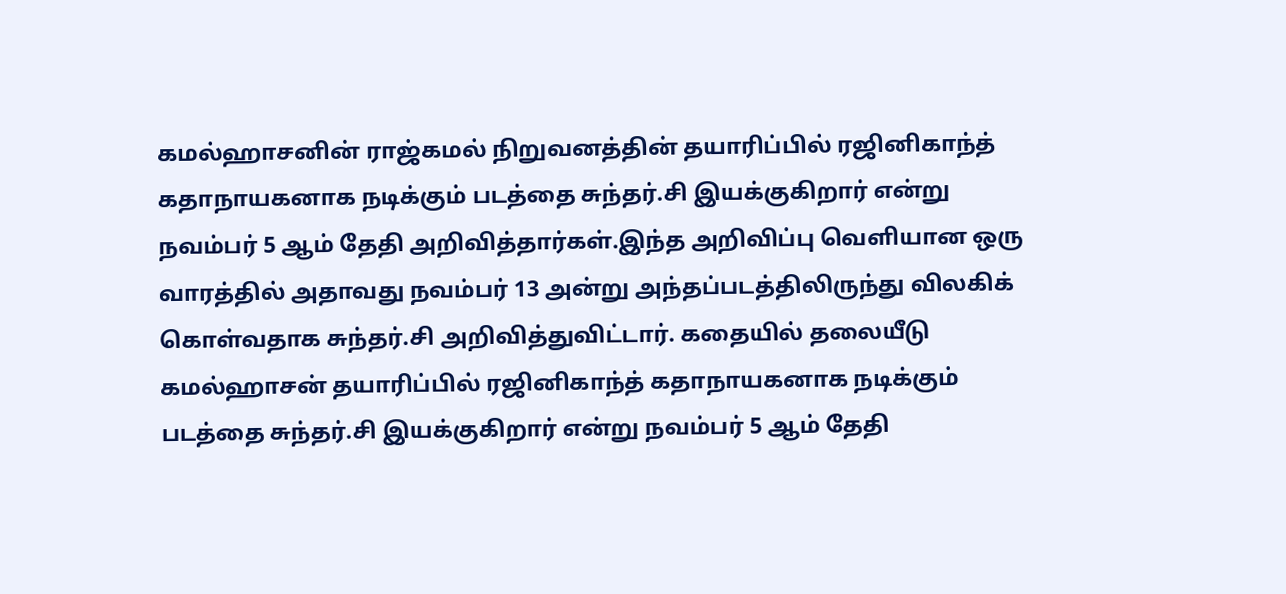கமல்ஹாசனின் ராஜ்கமல் நிறுவனத்தின் தயாரிப்பில் ரஜினிகாந்த் கதாநாயகனாக நடிக்கும் படத்தை சுந்தர்.சி இயக்குகிறார் என்று நவம்பர் 5 ஆம் தேதி அறிவித்தார்கள்.இந்த அறிவிப்பு வெளியான ஒரு வாரத்தில் அதாவது நவம்பர் 13 அன்று அந்தப்படத்திலிருந்து விலகிக் கொள்வதாக சுந்தர்.சி அறிவித்துவிட்டார். கதையில் தலையீடு
கமல்ஹாசன் தயாரிப்பில் ரஜினிகாந்த் கதாநாயகனாக நடிக்கும் படத்தை சுந்தர்.சி இயக்குகிறார் என்று நவம்பர் 5 ஆம் தேதி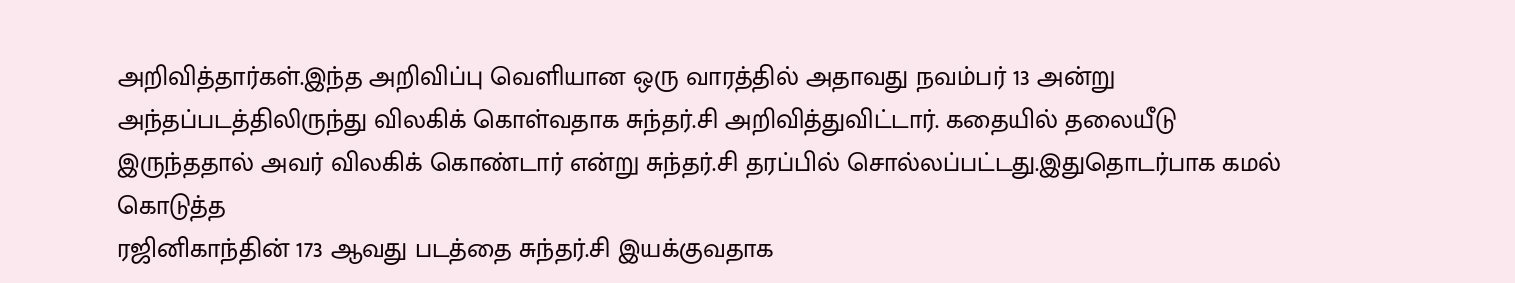அறிவித்தார்கள்.இந்த அறிவிப்பு வெளியான ஒரு வாரத்தில் அதாவது நவம்பர் 13 அன்று அந்தப்படத்திலிருந்து விலகிக் கொள்வதாக சுந்தர்.சி அறிவித்துவிட்டார். கதையில் தலையீடு இருந்ததால் அவர் விலகிக் கொண்டார் என்று சுந்தர்.சி தரப்பில் சொல்லப்பட்டது.இதுதொடர்பாக கமல் கொடுத்த
ரஜினிகாந்தின் 173 ஆவது படத்தை சுந்தர்.சி இயக்குவதாக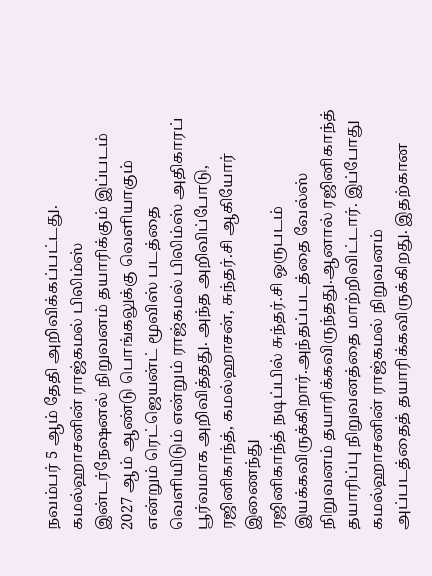நவம்பர் 5 ஆம் தேதி அறிவிக்கப்பட்டது. கமல்ஹாசனின் ராஜ்கமல் பிலிம்ஸ் இன்டர்நேஷனல் நிறுவனம் தயாரிக்கும் இப்படம் 2027 ஆம் ஆண்டு பொங்கலுக்கு வெளியாகும் என்றும் ரெட்ஜெயன்ட் மூவிஸ் படத்தை வெளியிடும் என்றும் ராஜ்கமல் பிலிம்ஸ் அதிகாரப் பூர்வமாக அறிவித்தது. அந்த அறிவிப்போடு, ரஜினிகாந்த், கமல்ஹாசன், சுந்தர்.சி ஆகியோர் இணைந்து
ரஜினிகாந்த் நடிப்பில் சுந்தர்.சி ஒருபடம் இயக்கவிருக்கிறார்.அந்தப்படத்தை வேல்ஸ் நிறுவனம் தயாரிக்கவிருந்தது.ஆனால் ரஜினிகாந்த் தயாரிப்பு நிறுவனத்தை மாற்றிவிட்டார். இப்போது கமல்ஹாசனின் ராஜ்கமல் நிறுவனம் அப்படத்தைத் தயாரிக்கவிருக்கிறது. இதற்கான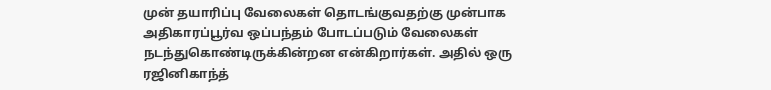முன் தயாரிப்பு வேலைகள் தொடங்குவதற்கு முன்பாக அதிகாரப்பூர்வ ஒப்பந்தம் போடப்படும் வேலைகள் நடந்துகொண்டிருக்கின்றன என்கிறார்கள். அதில் ஒரு
ரஜினிகாந்த்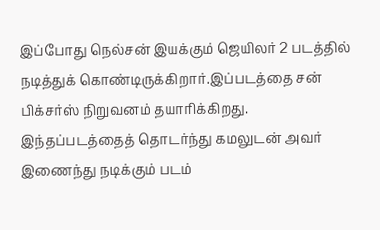இப்போது நெல்சன் இயக்கும் ஜெயிலர் 2 படத்தில் நடித்துக் கொண்டிருக்கிறார்.இப்படத்தை சன் பிக்சர்ஸ் நிறுவனம் தயாரிக்கிறது. இந்தப்படத்தைத் தொடர்ந்து கமலுடன் அவர் இணைந்து நடிக்கும் படம்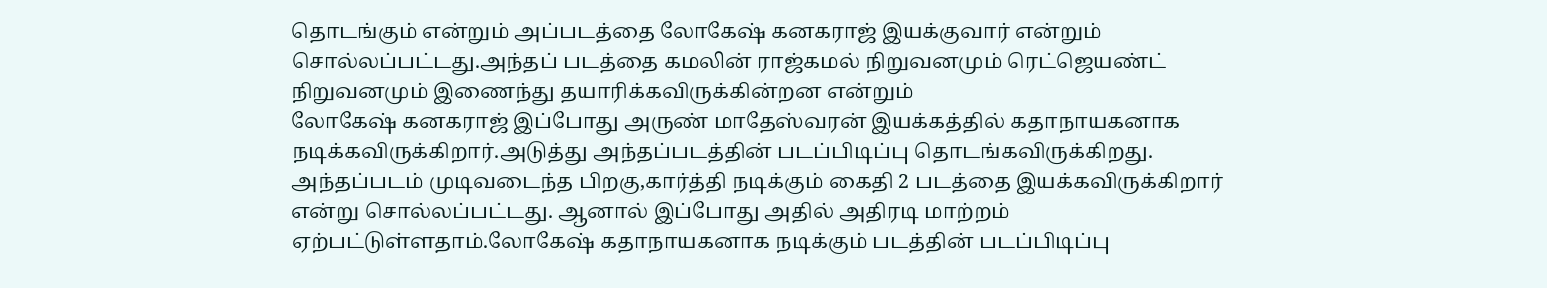தொடங்கும் என்றும் அப்படத்தை லோகேஷ் கனகராஜ் இயக்குவார் என்றும் சொல்லப்பட்டது.அந்தப் படத்தை கமலின் ராஜ்கமல் நிறுவனமும் ரெட்ஜெயண்ட் நிறுவனமும் இணைந்து தயாரிக்கவிருக்கின்றன என்றும்
லோகேஷ் கனகராஜ் இப்போது அருண் மாதேஸ்வரன் இயக்கத்தில் கதாநாயகனாக நடிக்கவிருக்கிறார்.அடுத்து அந்தப்படத்தின் படப்பிடிப்பு தொடங்கவிருக்கிறது. அந்தப்படம் முடிவடைந்த பிறகு,கார்த்தி நடிக்கும் கைதி 2 படத்தை இயக்கவிருக்கிறார் என்று சொல்லப்பட்டது. ஆனால் இப்போது அதில் அதிரடி மாற்றம் ஏற்பட்டுள்ளதாம்.லோகேஷ் கதாநாயகனாக நடிக்கும் படத்தின் படப்பிடிப்பு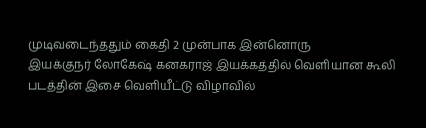முடிவடைந்ததும் கைதி 2 முன்பாக இன்னொரு
இயக்குநர் லோகேஷ் கனகராஜ் இயக்கத்தில் வெளியான கூலி படத்தின் இசை வெளியீட்டு விழாவில்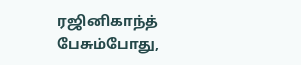ரஜினிகாந்த் பேசும்போது,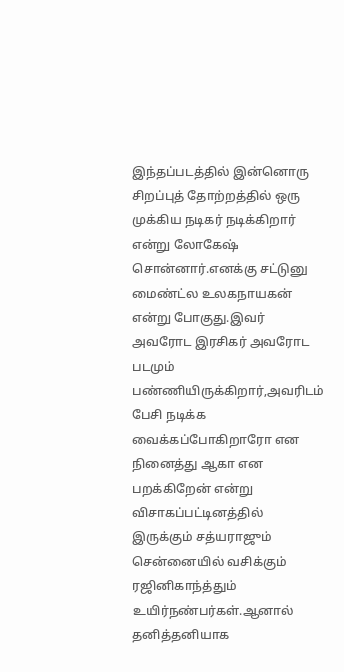இந்தப்படத்தில் இன்னொரு சிறப்புத் தோற்றத்தில் ஒரு முக்கிய நடிகர் நடிக்கிறார் என்று லோகேஷ் சொன்னார்.எனக்கு சட்டுனு மைண்ட்ல உலகநாயகன் என்று போகுது.இவர் அவரோட இரசிகர் அவரோட படமும் பண்ணியிருக்கிறார்,அவரிடம் பேசி நடிக்க வைக்கப்போகிறாரோ என நினைத்து ஆகா என பறக்கிறேன் என்று
விசாகப்பட்டினத்தில் இருக்கும் சத்யராஜும் சென்னையில் வசிக்கும் ரஜினிகாந்த்தும் உயிர்நண்பர்கள்.ஆனால் தனித்தனியாக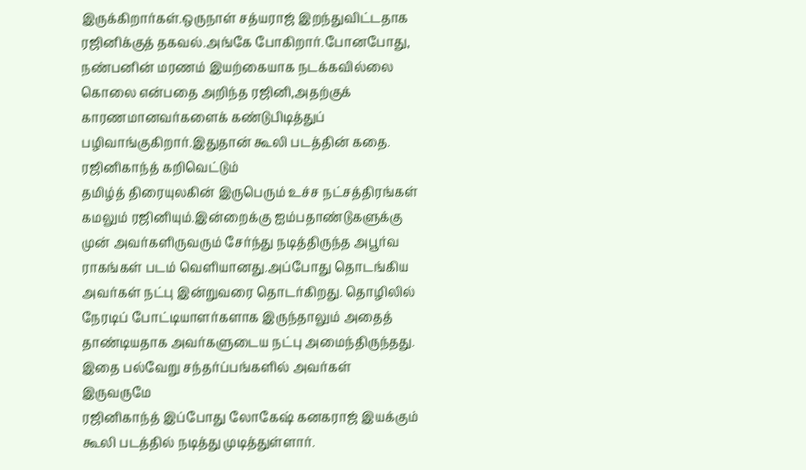இருக்கிறார்கள்.ஒருநாள் சத்யராஜ் இறந்துவிட்டதாக ரஜினிக்குத் தகவல்.அங்கே போகிறார்.போனபோது, நண்பனின் மரணம் இயற்கையாக நடக்கவில்லை கொலை என்பதை அறிந்த ரஜினி,அதற்குக் காரணமானவர்களைக் கண்டுபிடித்துப் பழிவாங்குகிறார்.இதுதான் கூலி படத்தின் கதை. ரஜினிகாந்த் கறிவெட்டும்
தமிழ்த் திரையுலகின் இருபெரும் உச்ச நட்சத்திரங்கள் கமலும் ரஜினியும்.இன்றைக்கு ஐம்பதாண்டுகளுக்கு முன் அவர்களிருவரும் சேர்ந்து நடித்திருந்த அபூர்வ ராகங்கள் படம் வெளியானது.அப்போது தொடங்கிய அவர்கள் நட்பு இன்றுவரை தொடர்கிறது. தொழிலில் நேரடிப் போட்டியாளர்களாக இருந்தாலும் அதைத் தாண்டியதாக அவர்களுடைய நட்பு அமைந்திருந்தது. இதை பல்வேறு சந்தர்ப்பங்களில் அவர்கள் இருவருமே
ரஜினிகாந்த் இப்போது லோகேஷ் கனகராஜ் இயக்கும் கூலி படத்தில் நடித்து முடித்துள்ளார்.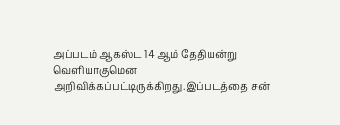அப்படம் ஆகஸ்ட 14 ஆம் தேதியன்று வெளியாகுமென அறிவிக்கப்பட்டிருக்கிறது.இப்படத்தை சன்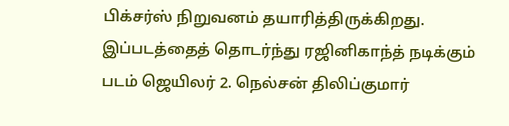பிக்சர்ஸ் நிறுவனம் தயாரித்திருக்கிறது. இப்படத்தைத் தொடர்ந்து ரஜினிகாந்த் நடிக்கும் படம் ஜெயிலர் 2. நெல்சன் திலிப்குமார்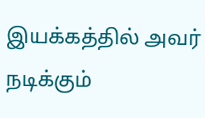இயக்கத்தில் அவர் நடிக்கும்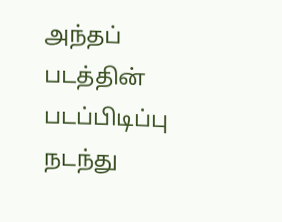அந்தப் படத்தின் படப்பிடிப்பு நடந்து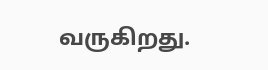வருகிறது.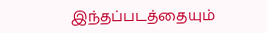இந்தப்படத்தையும்